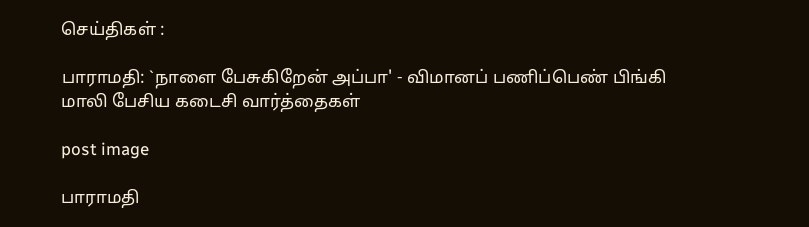செய்திகள் :

பாராமதி: `நாளை பேசுகிறேன் அப்பா' - விமானப் பணிப்பெண் பிங்கி மாலி பேசிய கடைசி வார்த்தைகள்

post image

பாராமதி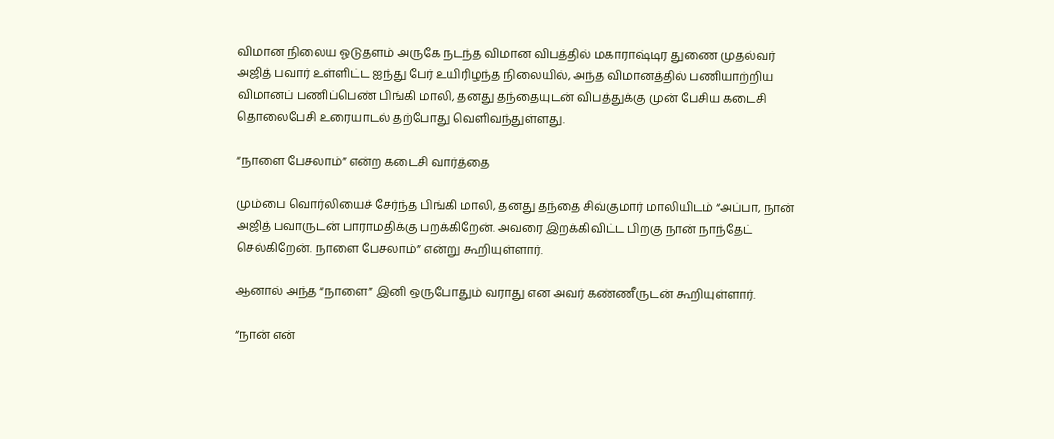விமான நிலைய ஓடுதளம் அருகே நடந்த விமான விபத்தில் மகாராஷ்டிர துணை முதல்வர் அஜித் பவார் உள்ளிட்ட ஐந்து பேர் உயிரிழந்த நிலையில், அந்த விமானத்தில் பணியாற்றிய விமானப் பணிப்பெண் பிங்கி மாலி, தனது தந்தையுடன் விபத்துக்கு முன் பேசிய கடைசி தொலைபேசி உரையாடல் தற்போது வெளிவந்துள்ளது.

“நாளை பேசலாம்” என்ற கடைசி வார்த்தை

மும்பை வொர்லியைச் சேர்ந்த பிங்கி மாலி, தனது தந்தை சிவ்குமார் மாலியிடம் “அப்பா, நான் அஜித் பவாருடன் பாராமதிக்கு பறக்கிறேன். அவரை இறக்கிவிட்ட பிறகு நான் நாந்தேட் செல்கிறேன். நாளை பேசலாம்” என்று கூறியுள்ளார்.

ஆனால் அந்த “நாளை” இனி ஒருபோதும் வராது என அவர் கண்ணீருடன் கூறியுள்ளார்.

“நான் என்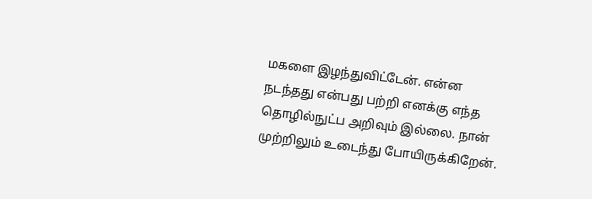மகளை இழந்துவிட்டேன். என்ன நடந்தது என்பது பற்றி எனக்கு எந்த தொழில்நுட்ப அறிவும் இல்லை. நான் முற்றிலும் உடைந்து போயிருக்கிறேன்.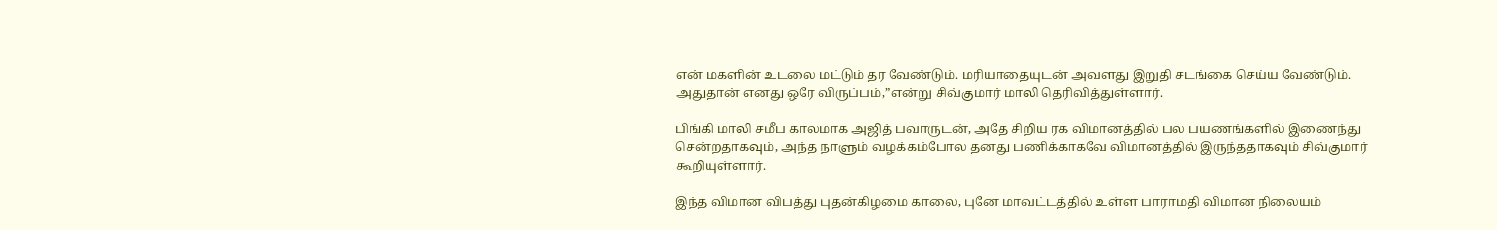என் மகளின் உடலை மட்டும் தர வேண்டும். மரியாதையுடன் அவளது இறுதி சடங்கை செய்ய வேண்டும். அதுதான் எனது ஒரே விருப்பம்,”என்று சிவ்குமார் மாலி தெரிவித்துள்ளார்.

பிங்கி மாலி சமீப காலமாக அஜித் பவாருடன், அதே சிறிய ரக விமானத்தில் பல பயணங்களில் இணைந்து சென்றதாகவும், அந்த நாளும் வழக்கம்போல தனது பணிக்காகவே விமானத்தில் இருந்ததாகவும் சிவ்குமார் கூறியுள்ளார்.

இந்த விமான விபத்து புதன்கிழமை காலை, புனே மாவட்டத்தில் உள்ள பாராமதி விமான நிலையம்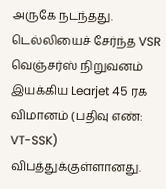அருகே நடந்தது. டெல்லியைச் சேர்ந்த VSR வெஞ்சர்ஸ் நிறுவனம் இயக்கிய Learjet 45 ரக விமானம் (பதிவு எண்: VT-SSK) விபத்துக்குள்ளானது.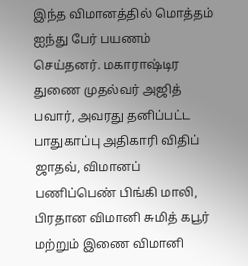இந்த விமானத்தில் மொத்தம் ஐந்து பேர் பயணம் செய்தனர். மகாராஷ்டிர துணை முதல்வர் அஜித் பவார், அவரது தனிப்பட்ட பாதுகாப்பு அதிகாரி விதிப் ஜாதவ், விமானப் பணிப்பெண் பிங்கி மாலி, பிரதான விமானி சுமித் கபூர் மற்றும் இணை விமானி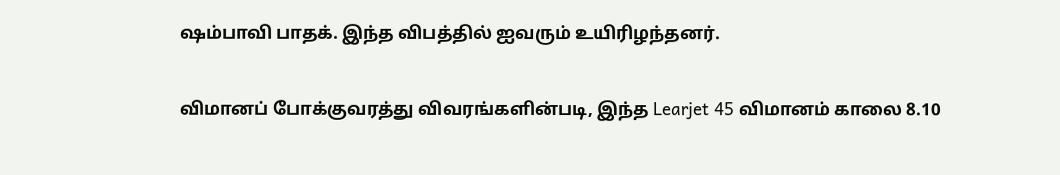ஷம்பாவி பாதக். இந்த விபத்தில் ஐவரும் உயிரிழந்தனர்.

விமானப் போக்குவரத்து விவரங்களின்படி, இந்த Learjet 45 விமானம் காலை 8.10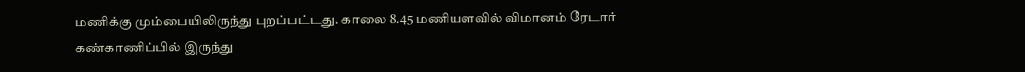மணிக்கு மும்பையிலிருந்து புறப்பட்டது. காலை 8.45 மணியளவில் விமானம் ரேடார் கண்காணிப்பில் இருந்து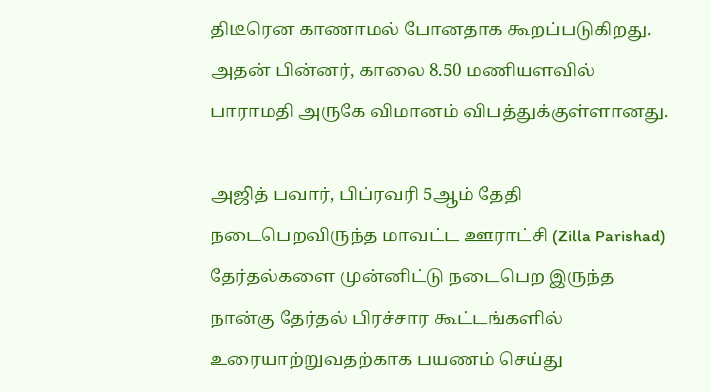திடீரென காணாமல் போனதாக கூறப்படுகிறது. அதன் பின்னர், காலை 8.50 மணியளவில் பாராமதி அருகே விமானம் விபத்துக்குள்ளானது.

அஜித் பவார், பிப்ரவரி 5ஆம் தேதி நடைபெறவிருந்த மாவட்ட ஊராட்சி (Zilla Parishad) தேர்தல்களை முன்னிட்டு நடைபெற இருந்த நான்கு தேர்தல் பிரச்சார கூட்டங்களில் உரையாற்றுவதற்காக பயணம் செய்து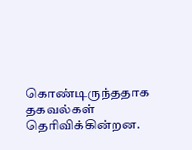கொண்டிருந்ததாக தகவல்கள் தெரிவிக்கின்றன.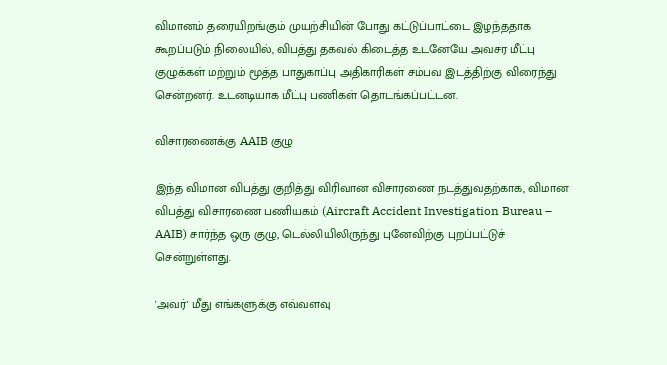விமானம் தரையிறங்கும் முயற்சியின் போது கட்டுப்பாட்டை இழந்ததாக கூறப்படும் நிலையில், விபத்து தகவல் கிடைத்த உடனேயே அவசர மீட்பு குழுக்கள் மற்றும் மூத்த பாதுகாப்பு அதிகாரிகள் சம்பவ இடத்திற்கு விரைந்து சென்றனர். உடனடியாக மீட்பு பணிகள் தொடங்கப்பட்டன.

விசாரணைக்கு AAIB குழு

இந்த விமான விபத்து குறித்து விரிவான விசாரணை நடத்துவதற்காக, விமான விபத்து விசாரணை பணியகம் (Aircraft Accident Investigation Bureau – AAIB) சார்ந்த ஒரு குழு, டெல்லியிலிருந்து புனேவிற்கு புறப்பட்டுச் சென்றுள்ளது.

'அவர்' மீது எங்களுக்கு எவ்வளவு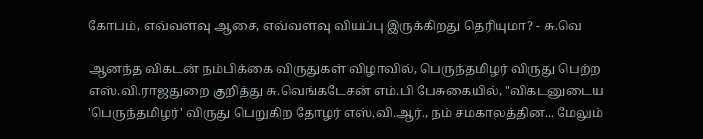கோபம், எவ்வளவு ஆசை, எவ்வளவு வியப்பு இருக்கிறது தெரியுமா? - சு.வெ

ஆனந்த விகடன் நம்பிக்கை விருதுகள் விழாவில், பெருந்தமிழர் விருது பெற்ற எஸ்.வி.ராஜதுறை குறித்து சு.வெங்கடேசன் எம்.பி பேசுகையில், "விகடனுடைய 'பெருந்தமிழர்' விருது பெறுகிற தோழர் எஸ்.வி.ஆர்., நம் சமகாலத்தின... மேலும்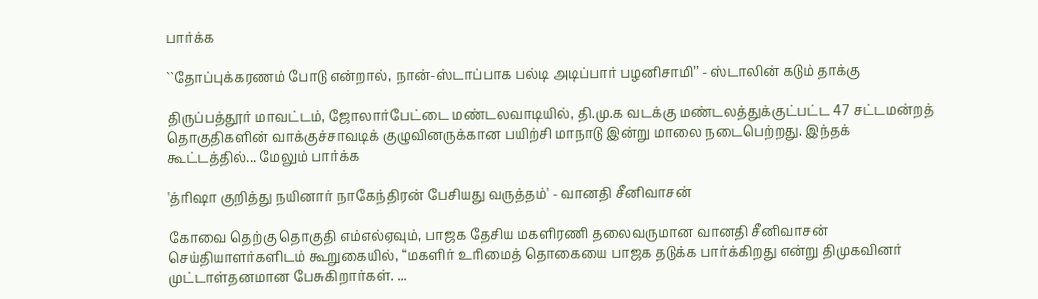பார்க்க

``தோப்புக்கரணம் போடு என்றால், நான்-ஸ்டாப்பாக பல்டி அடிப்பார் பழனிசாமி’’ - ஸ்டாலின் கடும் தாக்கு

திருப்பத்தூர் மாவட்டம், ஜோலார்பேட்டை மண்டலவாடியில், தி.மு.க வடக்கு மண்டலத்துக்குட்பட்ட 47 சட்டமன்றத் தொகுதிகளின் வாக்குச்சாவடிக் குழுவினருக்கான பயிற்சி மாநாடு இன்று மாலை நடைபெற்றது. இந்தக் கூட்டத்தில்... மேலும் பார்க்க

'த்ரிஷா குறித்து நயினார் நாகேந்திரன் பேசியது வருத்தம்' - வானதி சீனிவாசன்

கோவை தெற்கு தொகுதி எம்எல்ஏவும், பாஜக தேசிய மகளிரணி தலைவருமான வானதி சீனிவாசன் செய்தியாளர்களிடம் கூறுகையில், “மகளிர் உரிமைத் தொகையை பாஜக தடுக்க பார்க்கிறது என்று திமுகவினர் முட்டாள்தனமான பேசுகிறார்கள். ...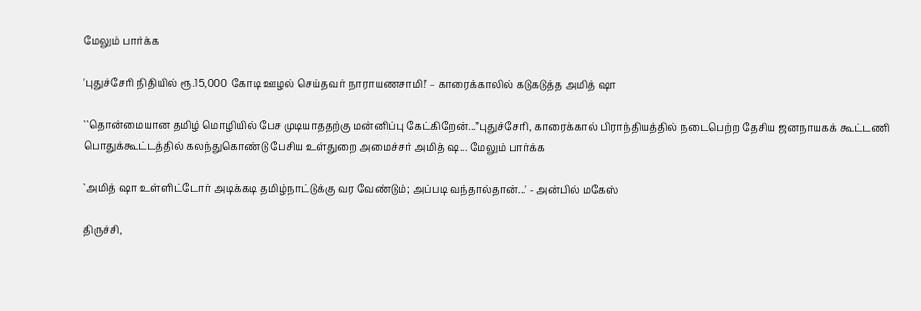மேலும் பார்க்க

'புதுச்சேரி நிதியில் ரூ.15,000 கோடி ஊழல் செய்தவர் நாராயணசாமி!' – காரைக்காலில் கடுகடுத்த அமித் ஷா

``தொன்மையான தமிழ் மொழியில் பேச முடியாததற்கு மன்னிப்பு கேட்கிறேன்...”புதுச்சேரி, காரைக்கால் பிராந்தியத்தில் நடைபெற்ற தேசிய ஜனநாயகக் கூட்டணி பொதுக்கூட்டத்தில் கலந்துகொண்டு பேசிய உள்துறை அமைச்சர் அமித் ஷ... மேலும் பார்க்க

`அமித் ஷா உள்ளிட்டோர் அடிக்கடி தமிழ்நாட்டுக்கு வர வேண்டும்; அப்படி வந்தால்தான்...' - அன்பில் மகேஸ்

திருச்சி,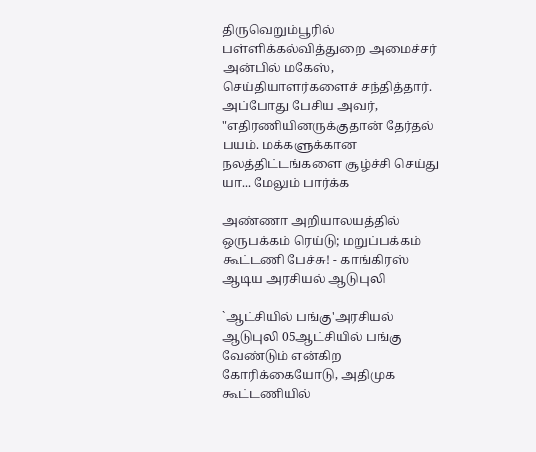திருவெறும்பூரில் பள்ளிக்கல்வித்துறை அமைச்சர் அன்பில் மகேஸ், செய்தியாளர்களைச் சந்தித்தார். அப்போது பேசிய அவர், "எதிரணியினருக்குதான் தேர்தல் பயம். மக்களுக்கான நலத்திட்டங்களை சூழ்ச்சி செய்து யா... மேலும் பார்க்க

அண்ணா அறியாலயத்தில் ஒருபக்கம் ரெய்டு; மறுப்பக்கம் கூட்டணி பேச்சு! - காங்கிரஸ் ஆடிய அரசியல் ஆடுபுலி

`ஆட்சியில் பங்கு'அரசியல் ஆடுபுலி 05ஆட்சியில் பங்கு வேண்டும் என்கிற கோரிக்கையோடு, அதிமுக கூட்டணியில்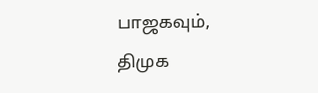பாஜகவும், திமுக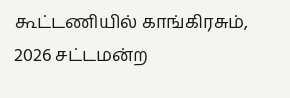கூட்டணியில் காங்கிரசும், 2026 சட்டமன்ற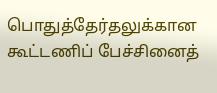பொதுத்தேர்தலுக்கான கூட்டணிப் பேச்சினைத்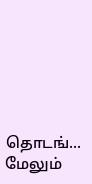தொடங்... மேலும்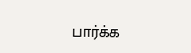பார்க்க